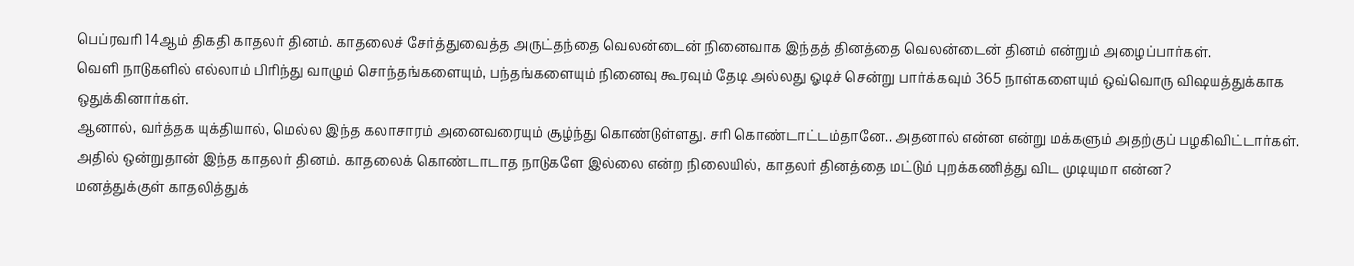பெப்ரவரி 14ஆம் திகதி காதலர் தினம். காதலைச் சேர்த்துவைத்த அருட்தந்தை வெலன்டைன் நினைவாக இந்தத் தினத்தை வெலன்டைன் தினம் என்றும் அழைப்பார்கள்.
வெளி நாடுகளில் எல்லாம் பிரிந்து வாழும் சொந்தங்களையும், பந்தங்களையும் நினைவு கூரவும் தேடி அல்லது ஓடிச் சென்று பார்க்கவும் 365 நாள்களையும் ஒவ்வொரு விஷயத்துக்காக ஒதுக்கினார்கள்.
ஆனால், வர்த்தக யுக்தியால், மெல்ல இந்த கலாசாரம் அனைவரையும் சூழ்ந்து கொண்டுள்ளது. சரி கொண்டாட்டம்தானே.. அதனால் என்ன என்று மக்களும் அதற்குப் பழகிவிட்டார்கள்.
அதில் ஒன்றுதான் இந்த காதலர் தினம். காதலைக் கொண்டாடாத நாடுகளே இல்லை என்ற நிலையில், காதலர் தினத்தை மட்டும் புறக்கணித்து விட முடியுமா என்ன?
மனத்துக்குள் காதலித்துக்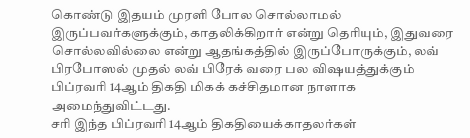கொண்டு இதயம் முரளி போல சொல்லாமல் இருப்பவர்களுக்கும், காதலிக்கிறார் என்று தெரியும், இதுவரை சொல்லவில்லை என்று ஆதங்கத்தில் இருப்போருக்கும், லவ் பிரபோஸல் முதல் லவ் பிரேக் வரை பல விஷயத்துக்கும் பிப்ரவரி 14ஆம் திகதி மிகக் கச்சிதமான நாளாக அமைந்துவிட்டது.
சரி இந்த பிப்ரவரி 14ஆம் திகதியைக்காதலர்கள்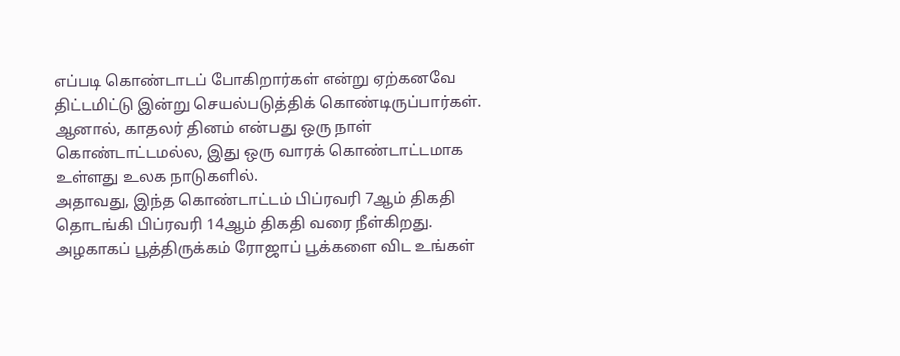எப்படி கொண்டாடப் போகிறார்கள் என்று ஏற்கனவே திட்டமிட்டு இன்று செயல்படுத்திக் கொண்டிருப்பார்கள்.
ஆனால், காதலர் தினம் என்பது ஒரு நாள் கொண்டாட்டமல்ல, இது ஒரு வாரக் கொண்டாட்டமாக உள்ளது உலக நாடுகளில்.
அதாவது, இந்த கொண்டாட்டம் பிப்ரவரி 7ஆம் திகதி தொடங்கி பிப்ரவரி 14ஆம் திகதி வரை நீள்கிறது.
அழகாகப் பூத்திருக்கம் ரோஜாப் பூக்களை விட உங்கள்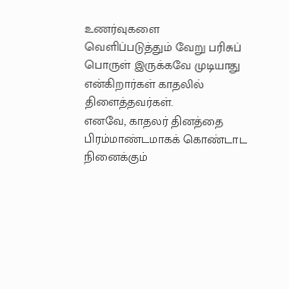உணர்வுகளை வெளிப்படுத்தும் வேறு பரிசுப் பொருள் இருக்கவே முடியாது என்கிறார்கள் காதலில் திளைத்தவர்கள்.
எனவே, காதலர் தினத்தை பிரம்மாண்டமாகக் கொண்டாட நினைக்கும்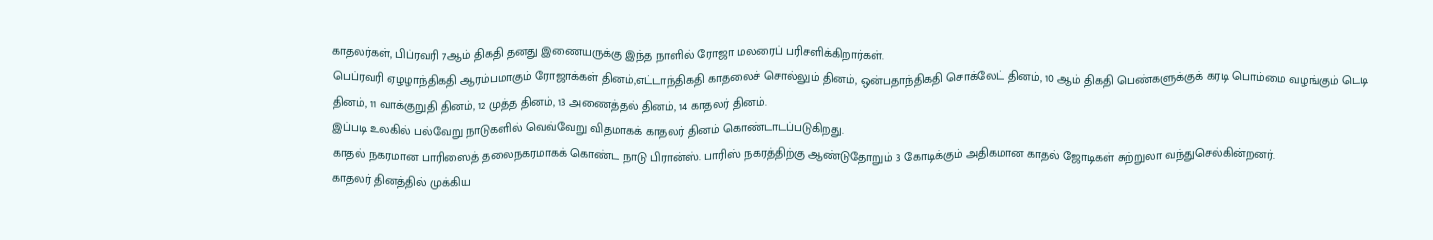காதலர்கள், பிப்ரவரி 7ஆம் திகதி தனது இணையருக்கு இந்த நாளில் ரோஜா மலரைப் பரிசளிக்கிறார்கள்.
பெப்ரவரி ஏழழாந்திகதி ஆரம்பமாகும் ரோஜாக்கள் தினம்,எட்டாந்திகதி காதலைச் சொல்லும் தினம், ஒன்பதாந்திகதி சொக்லேட் தினம், 10 ஆம் திகதி பெண்களுக்குக் கரடி பொம்மை வழங்கும் டெடி தினம், 11 வாக்குறுதி தினம், 12 முத்த தினம், 13 அணைத்தல் தினம், 14 காதலர் தினம்.
இப்படி உலகில் பல்வேறு நாடுகளில் வெவ்வேறு விதமாகக் காதலர் தினம் கொண்டாடப்படுகிறது.
காதல் நகரமான பாரிஸைத் தலைநகரமாகக் கொண்ட நாடு பிரான்ஸ். பாரிஸ் நகரத்திற்கு ஆண்டுதோறும் 3 கோடிக்கும் அதிகமான காதல் ஜோடிகள் சுற்றுலா வந்துசெல்கின்றனர்.
காதலர் தினத்தில் முக்கிய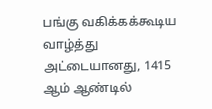பங்கு வகிக்கக்கூடிய வாழ்த்து அட்டையானது, 1415 ஆம் ஆண்டில்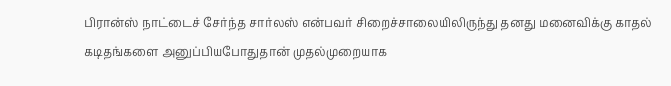பிரான்ஸ் நாட்டைச் சேர்ந்த சார்லஸ் என்பவர் சிறைச்சாலையிலிருந்து தனது மனைவிக்கு காதல் கடிதங்களை அனுப்பியபோதுதான் முதல்முறையாக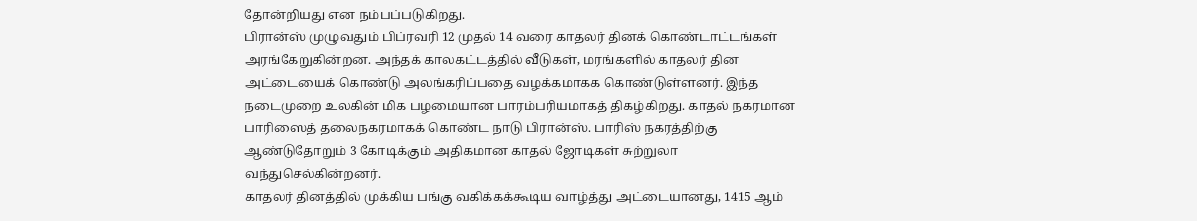தோன்றியது என நம்பப்படுகிறது.
பிரான்ஸ் முழுவதும் பிப்ரவரி 12 முதல் 14 வரை காதலர் தினக் கொண்டாட்டங்கள் அரங்கேறுகின்றன. அந்தக் காலகட்டத்தில் வீடுகள், மரங்களில் காதலர் தின அட்டையைக் கொண்டு அலங்கரிப்பதை வழக்கமாகக கொண்டுள்ளனர். இந்த நடைமுறை உலகின் மிக பழமையான பாரம்பரியமாகத் திகழ்கிறது. காதல் நகரமான பாரிஸைத் தலைநகரமாகக் கொண்ட நாடு பிரான்ஸ். பாரிஸ் நகரத்திற்கு ஆண்டுதோறும் 3 கோடிக்கும் அதிகமான காதல் ஜோடிகள் சுற்றுலா வந்துசெல்கின்றனர்.
காதலர் தினத்தில் முக்கிய பங்கு வகிக்கக்கூடிய வாழ்த்து அட்டையானது, 1415 ஆம்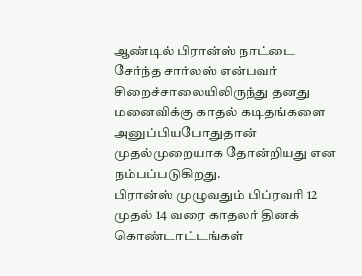ஆண்டில் பிரான்ஸ் நாட்டை சேர்ந்த சார்லஸ் என்பவர் சிறைச்சாலையிலிருந்து தனது மனைவிக்கு காதல் கடிதங்களை அனுப்பியபோதுதான் முதல்முறையாக தோன்றியது என நம்பப்படுகிறது.
பிரான்ஸ் முழுவதும் பிப்ரவரி 12 முதல் 14 வரை காதலர் தினக் கொண்டாட்டங்கள்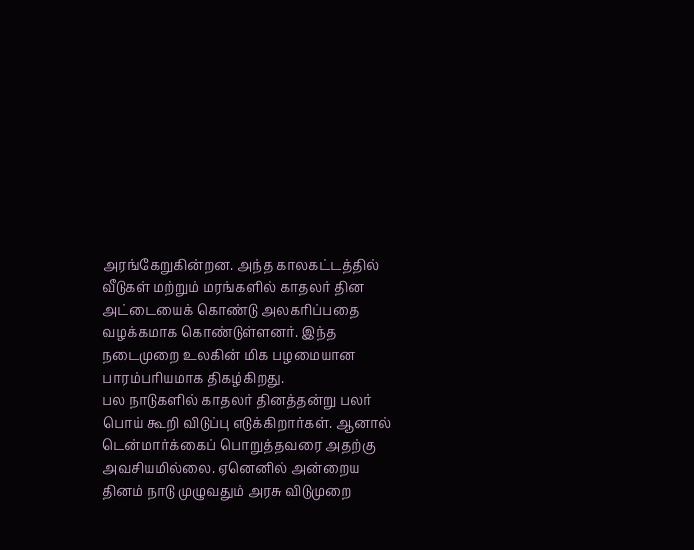அரங்கேறுகின்றன. அந்த காலகட்டத்தில் வீடுகள் மற்றும் மரங்களில் காதலர் தின அட்டையைக் கொண்டு அலகரிப்பதை வழக்கமாக கொண்டுள்ளனர். இந்த நடைமுறை உலகின் மிக பழமையான பாரம்பரியமாக திகழ்கிறது.
பல நாடுகளில் காதலர் தினத்தன்று பலர் பொய் கூறி விடுப்பு எடுக்கிறார்கள். ஆனால் டென்மார்க்கைப் பொறுத்தவரை அதற்கு அவசியமில்லை. ஏனெனில் அன்றைய தினம் நாடு முழுவதும் அரசு விடுமுறை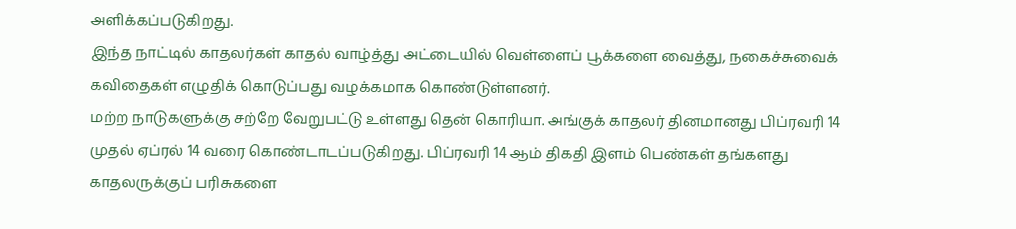அளிக்கப்படுகிறது.
இந்த நாட்டில் காதலர்கள் காதல் வாழ்த்து அட்டையில் வெள்ளைப் பூக்களை வைத்து, நகைச்சுவைக் கவிதைகள் எழுதிக் கொடுப்பது வழக்கமாக கொண்டுள்ளனர்.
மற்ற நாடுகளுக்கு சற்றே வேறுபட்டு உள்ளது தென் கொரியா. அங்குக் காதலர் தினமானது பிப்ரவரி 14 முதல் ஏப்ரல் 14 வரை கொண்டாடப்படுகிறது. பிப்ரவரி 14 ஆம் திகதி இளம் பெண்கள் தங்களது காதலருக்குப் பரிசுகளை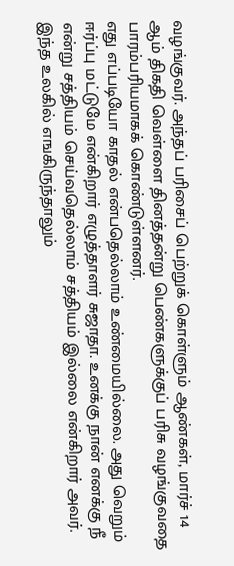வழங்குவர். அந்தப் பரிசைப் பெற்றுக் கொள்ளும் ஆண்கள், மார்ச் 14 ஆம் திகதி வெள்ளை தினத்தன்று பெண்களுக்குப் பரிசு வழங்குவதை பாரம்பரியமாகக் கொண்டுள்ளனர்.
எது எப்படியோ காதல் என்பதெல்லாம் உண்மையில்லை. அது வெறும் ஈர்ப்பு மட்டுமே என்கிறார் எழுத்தாளர் சுஜாதா. உனக்கு நான் எனக்கு நீ என்று சத்தியம் செய்வதெல்லாம் சத்தியம் இல்லை என்கிறார் அவர்.
இந்த உலகில் எஙகிருந்தாலும்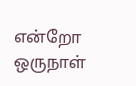என்றோ ஒருநாள்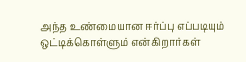அந்த உண்மையான ஈர்ப்பு எப்படியும் ஒட்டிக்கொள்ளும் என்கிறார்கள்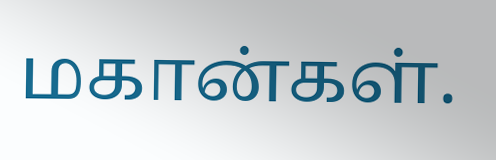மகான்கள்.